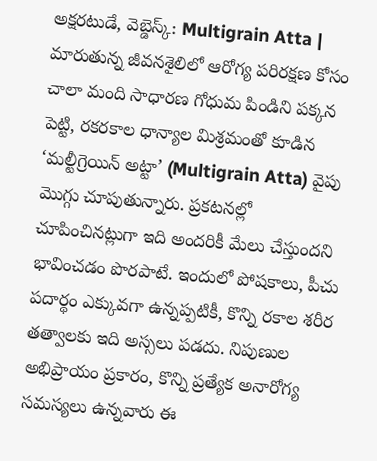అక్షరటుడే, వెబ్డెస్క్: Multigrain Atta | మారుతున్న జీవనశైలిలో ఆరోగ్య పరిరక్షణ కోసం చాలా మంది సాధారణ గోధుమ పిండిని పక్కన పెట్టి, రకరకాల ధాన్యాల మిశ్రమంతో కూడిన ‘మల్టీగ్రెయిన్ అట్టా’ (Multigrain Atta) వైపు మొగ్గు చూపుతున్నారు. ప్రకటనల్లో చూపించినట్లుగా ఇది అందరికీ మేలు చేస్తుందని భావించడం పొరపాటే. ఇందులో పోషకాలు, పీచు పదార్థం ఎక్కువగా ఉన్నప్పటికీ, కొన్ని రకాల శరీర తత్వాలకు ఇది అస్సలు పడదు. నిపుణుల అభిప్రాయం ప్రకారం, కొన్ని ప్రత్యేక అనారోగ్య సమస్యలు ఉన్నవారు ఈ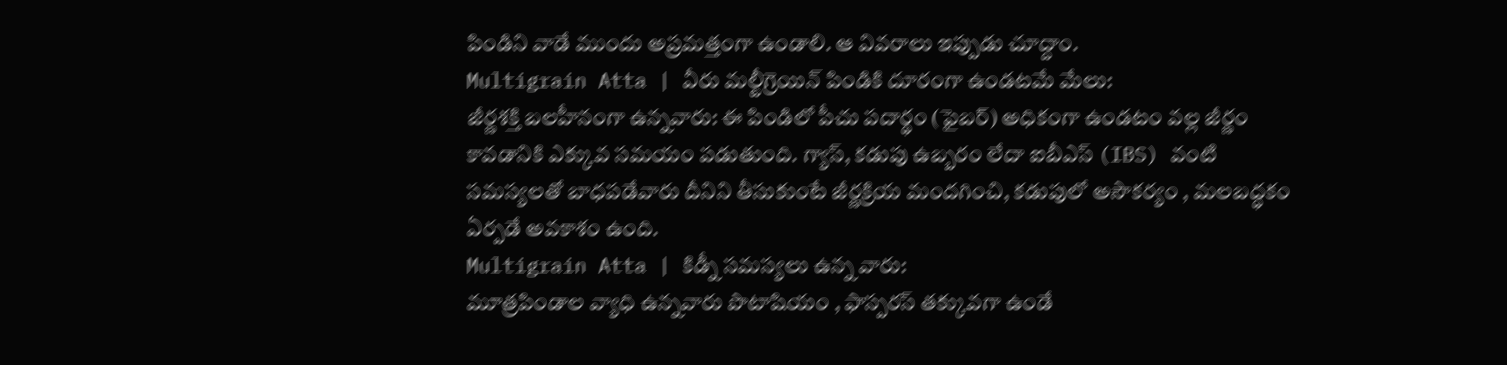పిండిని వాడే ముందు అప్రమత్తంగా ఉండాలి. ఆ వివరాలు ఇప్పుడు చూద్దాం.
Multigrain Atta | వీరు మల్టీగ్రెయిన్ పిండికి దూరంగా ఉండటమే మేలు:
జీర్ణశక్తి బలహీనంగా ఉన్నవారు: ఈ పిండిలో పీచు పదార్థం (ఫైబర్) అధికంగా ఉండటం వల్ల జీర్ణం కావడానికి ఎక్కువ సమయం పడుతుంది. గ్యాస్, కడుపు ఉబ్బరం లేదా ఐబీఎస్ (IBS) వంటి సమస్యలతో బాధపడేవారు దీనిని తీసుకుంటే జీర్ణక్రియ మందగించి, కడుపులో అసౌకర్యం , మలబద్ధకం ఏర్పడే అవకాశం ఉంది.
Multigrain Atta | కిడ్నీ సమస్యలు ఉన్న వారు:
మూత్రపిండాల వ్యాధి ఉన్నవారు పొటాషియం , ఫాస్పరస్ తక్కువగా ఉండే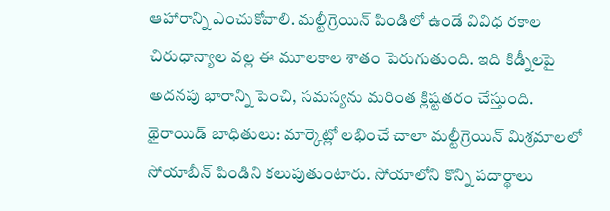ఆహారాన్ని ఎంచుకోవాలి. మల్టీగ్రెయిన్ పిండిలో ఉండే వివిధ రకాల చిరుధాన్యాల వల్ల ఈ మూలకాల శాతం పెరుగుతుంది. ఇది కిడ్నీలపై అదనపు భారాన్ని పెంచి, సమస్యను మరింత క్లిష్టతరం చేస్తుంది.
థైరాయిడ్ బాధితులు: మార్కెట్లో లభించే చాలా మల్టీగ్రెయిన్ మిశ్రమాలలో సోయాబీన్ పిండిని కలుపుతుంటారు. సోయాలోని కొన్ని పదార్థాలు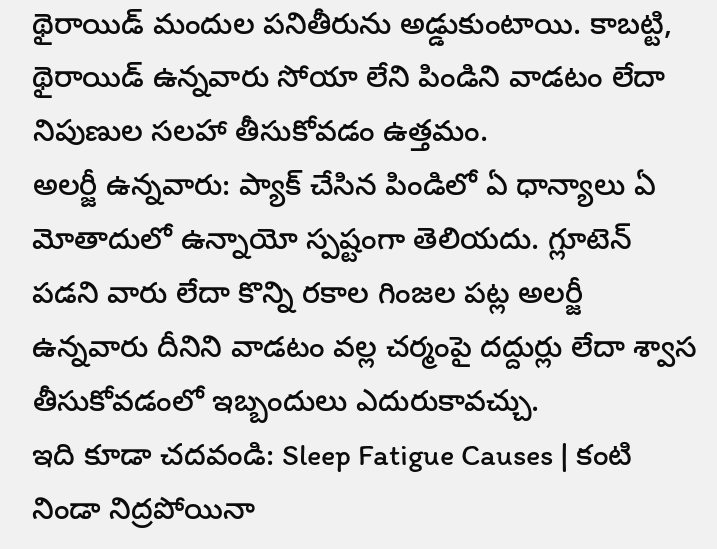థైరాయిడ్ మందుల పనితీరును అడ్డుకుంటాయి. కాబట్టి, థైరాయిడ్ ఉన్నవారు సోయా లేని పిండిని వాడటం లేదా నిపుణుల సలహా తీసుకోవడం ఉత్తమం.
అలర్జీ ఉన్నవారు: ప్యాక్ చేసిన పిండిలో ఏ ధాన్యాలు ఏ మోతాదులో ఉన్నాయో స్పష్టంగా తెలియదు. గ్లూటెన్ పడని వారు లేదా కొన్ని రకాల గింజల పట్ల అలర్జీ ఉన్నవారు దీనిని వాడటం వల్ల చర్మంపై దద్దుర్లు లేదా శ్వాస తీసుకోవడంలో ఇబ్బందులు ఎదురుకావచ్చు.
ఇది కూడా చదవండి: Sleep Fatigue Causes | కంటి నిండా నిద్రపోయినా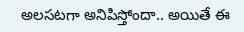అలసటగా అనిపిస్తోందా.. అయితే ఈ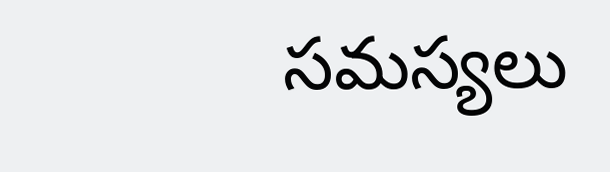సమస్యలు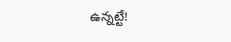ఉన్నట్టే!